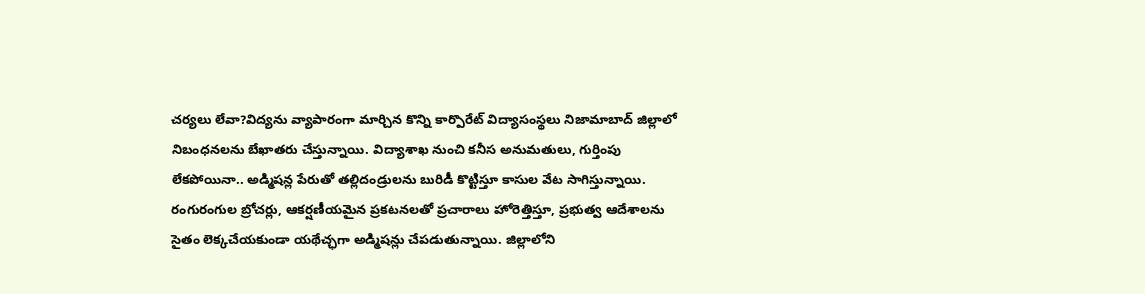చర్యలు లేవా?విద్యను వ్యాపారంగా మార్చిన కొన్ని కార్పొరేట్ విద్యాసంస్థలు నిజామాబాద్ జిల్లాలో నిబంధనలను బేఖాతరు చేస్తున్నాయి. విద్యాశాఖ నుంచి కనీస అనుమతులు, గుర్తింపు లేకపోయినా.. అడ్మిషన్ల పేరుతో తల్లిదండ్రులను బురిడీ కొట్టిస్తూ కాసుల వేట సాగిస్తున్నాయి.
రంగురంగుల బ్రోచర్లు, ఆకర్షణీయమైన ప్రకటనలతో ప్రచారాలు హోరెత్తిస్తూ, ప్రభుత్వ ఆదేశాలను సైతం లెక్కచేయకుండా యథేచ్ఛగా అడ్మిషన్లు చేపడుతున్నాయి. జిల్లాలోని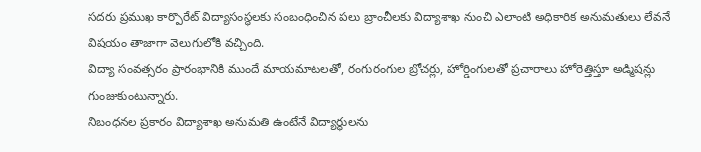సదరు ప్రముఖ కార్పొరేట్ విద్యాసంస్థలకు సంబంధించిన పలు బ్రాంచీలకు విద్యాశాఖ నుంచి ఎలాంటి అధికారిక అనుమతులు లేవనే విషయం తాజాగా వెలుగులోకి వచ్చింది.
విద్యా సంవత్సరం ప్రారంభానికి ముందే మాయమాటలతో, రంగురంగుల బ్రోచర్లు, హోర్డింగులతో ప్రచారాలు హోరెత్తిస్తూ అడ్మిషన్లు గుంజుకుంటున్నారు.
నిబంధనల ప్రకారం విద్యాశాఖ అనుమతి ఉంటేనే విద్యార్థులను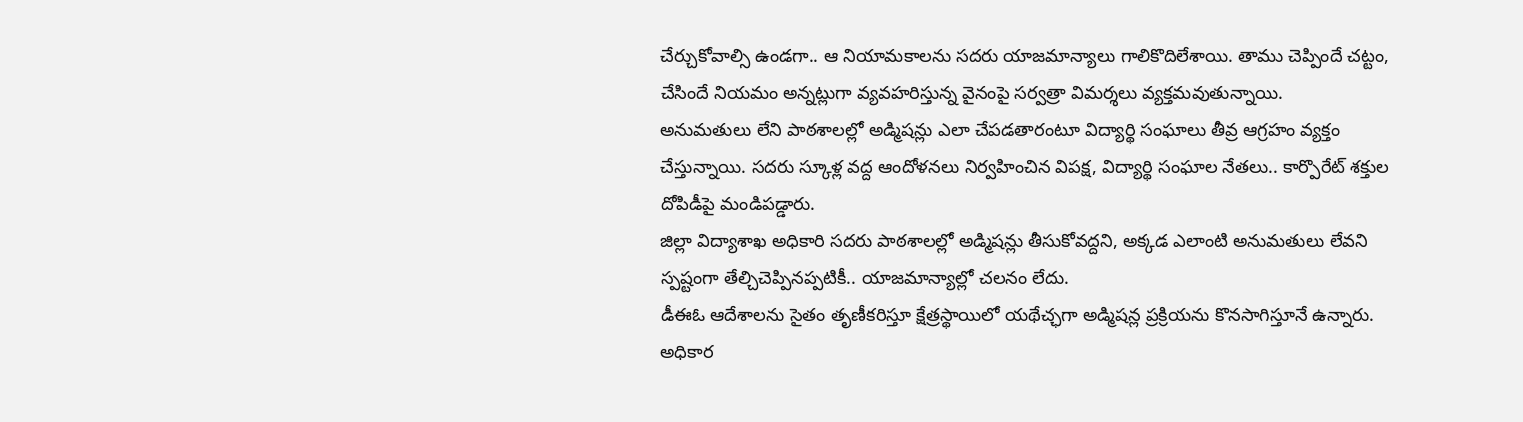చేర్చుకోవాల్సి ఉండగా.. ఆ నియామకాలను సదరు యాజమాన్యాలు గాలికొదిలేశాయి. తాము చెప్పిందే చట్టం, చేసిందే నియమం అన్నట్లుగా వ్యవహరిస్తున్న వైనంపై సర్వత్రా విమర్శలు వ్యక్తమవుతున్నాయి.
అనుమతులు లేని పాఠశాలల్లో అడ్మిషన్లు ఎలా చేపడతారంటూ విద్యార్థి సంఘాలు తీవ్ర ఆగ్రహం వ్యక్తం చేస్తున్నాయి. సదరు స్కూళ్ల వద్ద ఆందోళనలు నిర్వహించిన విపక్ష, విద్యార్థి సంఘాల నేతలు.. కార్పొరేట్ శక్తుల దోపిడీపై మండిపడ్డారు.
జిల్లా విద్యాశాఖ అధికారి సదరు పాఠశాలల్లో అడ్మిషన్లు తీసుకోవద్దని, అక్కడ ఎలాంటి అనుమతులు లేవని స్పష్టంగా తేల్చిచెప్పినప్పటికీ.. యాజమాన్యాల్లో చలనం లేదు.
డీఈఓ ఆదేశాలను సైతం తృణీకరిస్తూ క్షేత్రస్థాయిలో యథేచ్ఛగా అడ్మిషన్ల ప్రక్రియను కొనసాగిస్తూనే ఉన్నారు. అధికార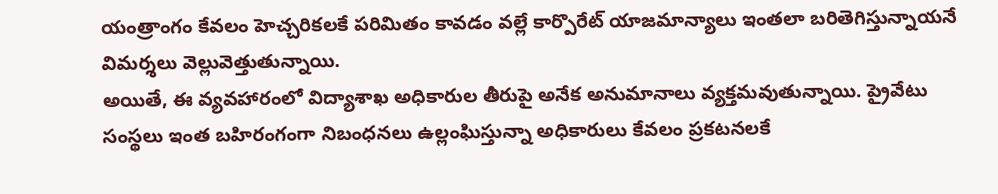యంత్రాంగం కేవలం హెచ్చరికలకే పరిమితం కావడం వల్లే కార్పొరేట్ యాజమాన్యాలు ఇంతలా బరితెగిస్తున్నాయనే విమర్శలు వెల్లువెత్తుతున్నాయి.
అయితే, ఈ వ్యవహారంలో విద్యాశాఖ అధికారుల తీరుపై అనేక అనుమానాలు వ్యక్తమవుతున్నాయి. ప్రైవేటు సంస్థలు ఇంత బహిరంగంగా నిబంధనలు ఉల్లంఘిస్తున్నా అధికారులు కేవలం ప్రకటనలకే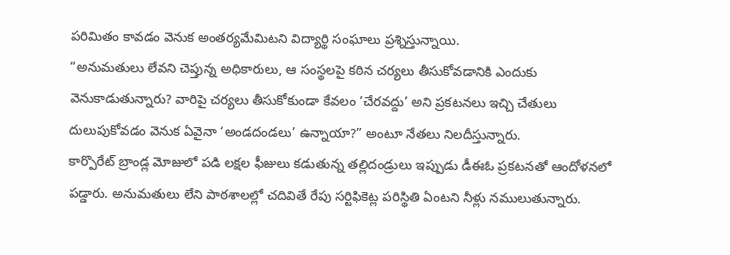పరిమితం కావడం వెనుక అంతర్యమేమిటని విద్యార్థి సంఘాలు ప్రశ్నిస్తున్నాయి.
“అనుమతులు లేవని చెప్తున్న అధికారులు, ఆ సంస్థలపై కఠిన చర్యలు తీసుకోవడానికి ఎందుకు వెనుకాడుతున్నారు? వారిపై చర్యలు తీసుకోకుండా కేవలం ‘చేరవద్దు’ అని ప్రకటనలు ఇచ్చి చేతులు దులుపుకోవడం వెనుక ఏవైనా ‘అండదండలు’ ఉన్నాయా?” అంటూ నేతలు నిలదీస్తున్నారు.
కార్పొరేట్ బ్రాండ్ల మోజులో పడి లక్షల ఫీజులు కడుతున్న తల్లిదండ్రులు ఇప్పుడు డీఈఓ ప్రకటనతో ఆందోళనలో పడ్డారు. అనుమతులు లేని పాఠశాలల్లో చదివితే రేపు సర్టిఫికెట్ల పరిస్థితి ఏంటని నీళ్లు నములుతున్నారు.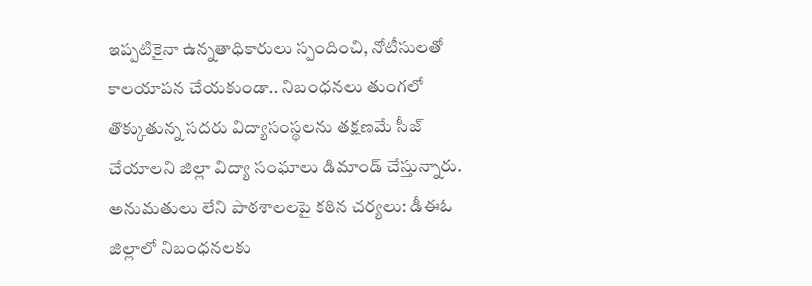ఇప్పటికైనా ఉన్నతాధికారులు స్పందించి, నోటీసులతో కాలయాపన చేయకుండా.. నిబంధనలు తుంగలో తొక్కుతున్న సదరు విద్యాసంస్థలను తక్షణమే సీజ్ చేయాలని జిల్లా విద్యా సంఘాలు డిమాండ్ చేస్తున్నారు.
అనుమతులు లేని పాఠశాలలపై కఠిన చర్యలు: డీఈఓ జిల్లాలో నిబంధనలకు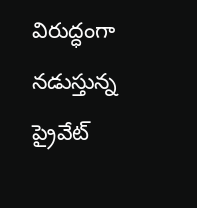విరుద్ధంగా నడుస్తున్న ప్రైవేట్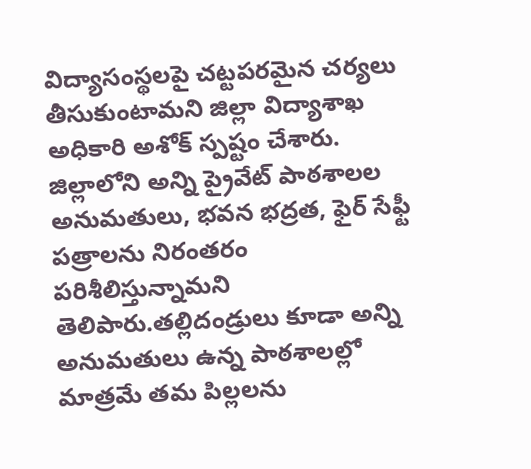విద్యాసంస్థలపై చట్టపరమైన చర్యలు తీసుకుంటామని జిల్లా విద్యాశాఖ అధికారి అశోక్ స్పష్టం చేశారు.
జిల్లాలోని అన్ని ప్రైవేట్ పాఠశాలల అనుమతులు, భవన భద్రత, ఫైర్ సేఫ్టీ పత్రాలను నిరంతరం పరిశీలిస్తున్నామని తెలిపారు.తల్లిదండ్రులు కూడా అన్ని అనుమతులు ఉన్న పాఠశాలల్లో మాత్రమే తమ పిల్లలను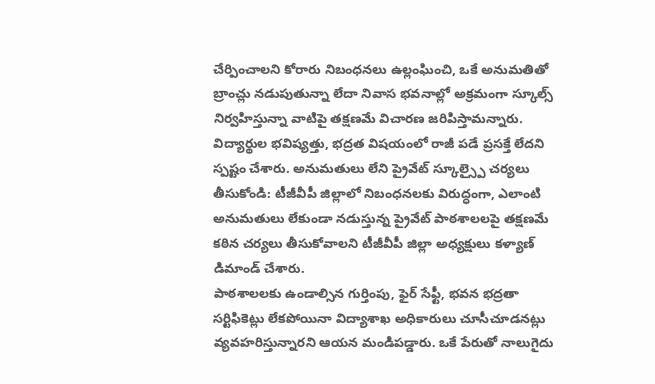చేర్పించాలని కోరారు నిబంధనలు ఉల్లంఘించి, ఒకే అనుమతితో బ్రాంచ్లు నడుపుతున్నా లేదా నివాస భవనాల్లో అక్రమంగా స్కూల్స్ నిర్వహిస్తున్నా వాటిపై తక్షణమే విచారణ జరిపిస్తామన్నారు.
విద్యార్థుల భవిష్యత్తు, భద్రత విషయంలో రాజీ పడే ప్రసక్తే లేదని స్పష్టం చేశారు. అనుమతులు లేని ప్రైవేట్ స్కూల్స్పై చర్యలు తీసుకోండి: టీజీవీపీ జిల్లాలో నిబంధనలకు విరుద్ధంగా, ఎలాంటి అనుమతులు లేకుండా నడుస్తున్న ప్రైవేట్ పాఠశాలలపై తక్షణమే కఠిన చర్యలు తీసుకోవాలని టీజీవీపీ జిల్లా అధ్యక్షులు కళ్యాణ్ డిమాండ్ చేశారు.
పాఠశాలలకు ఉండాల్సిన గుర్తింపు, ఫైర్ సేఫ్టీ, భవన భద్రతా సర్టిఫికెట్లు లేకపోయినా విద్యాశాఖ అధికారులు చూసీచూడనట్లు వ్యవహరిస్తున్నారని ఆయన మండిపడ్డారు. ఒకే పేరుతో నాలుగైదు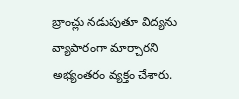బ్రాంచ్లు నడుపుతూ విద్యను వ్యాపారంగా మార్చారని అభ్యంతరం వ్యక్తం చేశారు.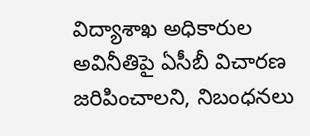విద్యాశాఖ అధికారుల అవినీతిపై ఏసీబీ విచారణ జరిపించాలని, నిబంధనలు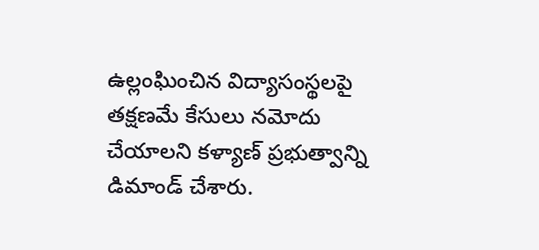ఉల్లంఘించిన విద్యాసంస్థలపై తక్షణమే కేసులు నమోదు చేయాలని కళ్యాణ్ ప్రభుత్వాన్ని డిమాండ్ చేశారు.